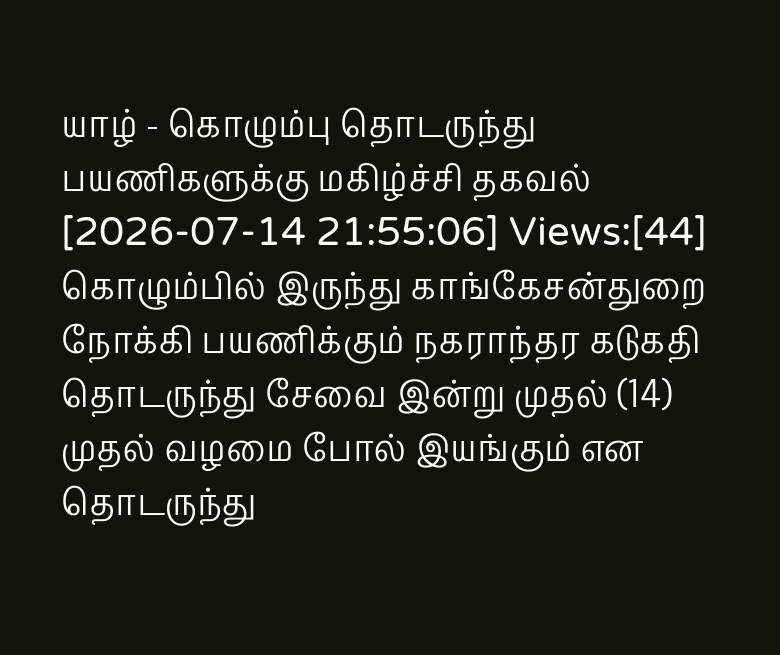யாழ் - கொழும்பு தொடருந்து பயணிகளுக்கு மகிழ்ச்சி தகவல்
[2026-07-14 21:55:06] Views:[44]
கொழும்பில் இருந்து காங்கேசன்துறை நோக்கி பயணிக்கும் நகராந்தர கடுகதி தொடருந்து சேவை இன்று முதல் (14) முதல் வழமை போல் இயங்கும் என தொடருந்து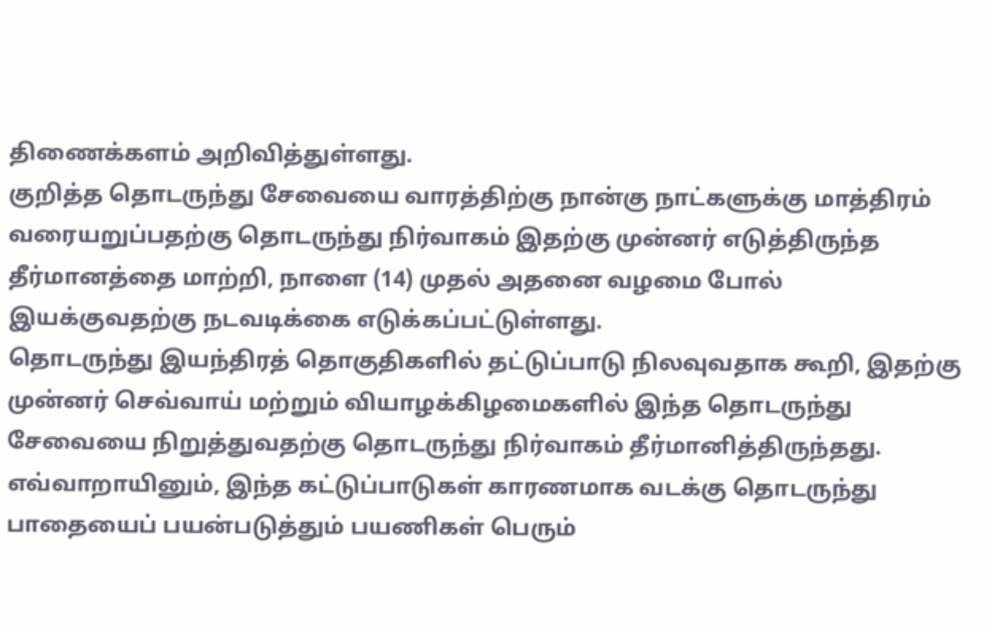திணைக்களம் அறிவித்துள்ளது.
குறித்த தொடருந்து சேவையை வாரத்திற்கு நான்கு நாட்களுக்கு மாத்திரம் வரையறுப்பதற்கு தொடருந்து நிர்வாகம் இதற்கு முன்னர் எடுத்திருந்த தீர்மானத்தை மாற்றி, நாளை (14) முதல் அதனை வழமை போல் இயக்குவதற்கு நடவடிக்கை எடுக்கப்பட்டுள்ளது.
தொடருந்து இயந்திரத் தொகுதிகளில் தட்டுப்பாடு நிலவுவதாக கூறி, இதற்கு முன்னர் செவ்வாய் மற்றும் வியாழக்கிழமைகளில் இந்த தொடருந்து சேவையை நிறுத்துவதற்கு தொடருந்து நிர்வாகம் தீர்மானித்திருந்தது.
எவ்வாறாயினும், இந்த கட்டுப்பாடுகள் காரணமாக வடக்கு தொடருந்து பாதையைப் பயன்படுத்தும் பயணிகள் பெரும்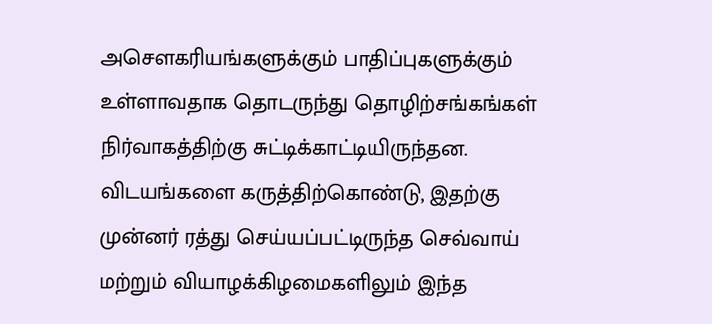அசௌகரியங்களுக்கும் பாதிப்புகளுக்கும் உள்ளாவதாக தொடருந்து தொழிற்சங்கங்கள் நிர்வாகத்திற்கு சுட்டிக்காட்டியிருந்தன.
விடயங்களை கருத்திற்கொண்டு, இதற்கு முன்னர் ரத்து செய்யப்பட்டிருந்த செவ்வாய் மற்றும் வியாழக்கிழமைகளிலும் இந்த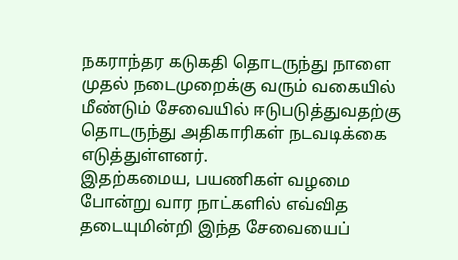நகராந்தர கடுகதி தொடருந்து நாளை முதல் நடைமுறைக்கு வரும் வகையில் மீண்டும் சேவையில் ஈடுபடுத்துவதற்கு தொடருந்து அதிகாரிகள் நடவடிக்கை எடுத்துள்ளனர்.
இதற்கமைய, பயணிகள் வழமை போன்று வார நாட்களில் எவ்வித தடையுமின்றி இந்த சேவையைப்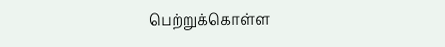பெற்றுக்கொள்ள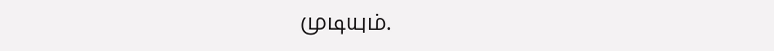முடியும்.